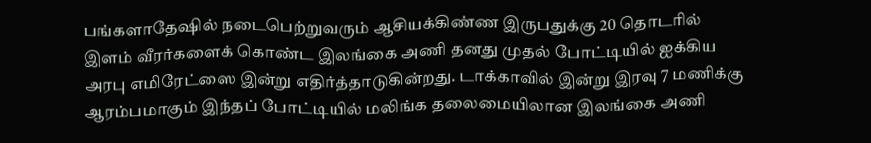பங்களாதேஷில் நடைபெற்றுவரும் ஆசியக்கிண்ண இருபதுக்கு 20 தொடரில் இளம் வீரர்களைக் கொண்ட இலங்கை அணி தனது முதல் போட்டியில் ஐக்கிய அரபு எமிரேட்ஸை இன்று எதிர்த்தாடுகின்றது. டாக்காவில் இன்று இரவு 7 மணிக்கு ஆரம்பமாகும் இந்தப் போட்டியில் மலிங்க தலைமையிலான இலங்கை அணி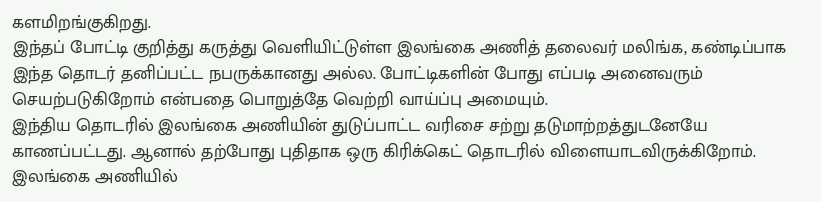களமிறங்குகிறது.
இந்தப் போட்டி குறித்து கருத்து வெளியிட்டுள்ள இலங்கை அணித் தலைவர் மலிங்க, கண்டிப்பாக இந்த தொடர் தனிப்பட்ட நபருக்கானது அல்ல. போட்டிகளின் போது எப்படி அனைவரும் செயற்படுகிறோம் என்பதை பொறுத்தே வெற்றி வாய்ப்பு அமையும்.
இந்திய தொடரில் இலங்கை அணியின் துடுப்பாட்ட வரிசை சற்று தடுமாற்றத்துடனேயே காணப்பட்டது. ஆனால் தற்போது புதிதாக ஒரு கிரிக்கெட் தொடரில் விளையாடவிருக்கிறோம்.
இலங்கை அணியில்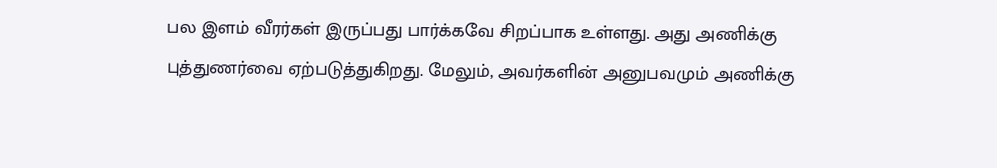பல இளம் வீரர்கள் இருப்பது பார்க்கவே சிறப்பாக உள்ளது. அது அணிக்கு புத்துணர்வை ஏற்படுத்துகிறது. மேலும், அவர்களின் அனுபவமும் அணிக்கு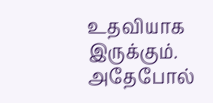உதவியாக இருக்கும்.
அதேபோல்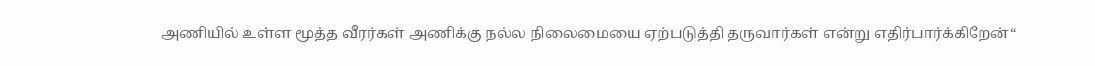அணியில் உள்ள மூத்த வீரர்கள் அணிக்கு நல்ல நிலைமையை ஏற்படுத்தி தருவார்கள் என்று எதிர்பார்க்கிறேன்“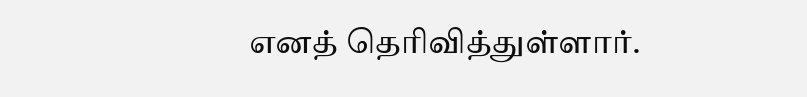எனத் தெரிவித்துள்ளார்.